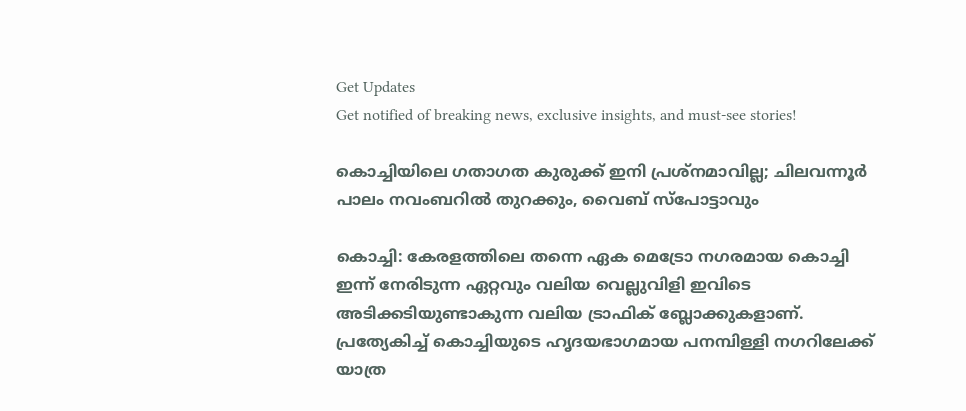Get Updates
Get notified of breaking news, exclusive insights, and must-see stories!

കൊച്ചിയിലെ ഗതാഗത കുരുക്ക് ഇനി പ്രശ്‌നമാവില്ല; ചിലവന്നൂർ പാലം നവംബറിൽ തുറക്കും, വൈബ് സ്പോട്ടാവും

കൊച്ചി: കേരളത്തിലെ തന്നെ ഏക മെട്രോ നഗരമായ കൊച്ചി ഇന്ന് നേരിടുന്ന ഏറ്റവും വലിയ വെല്ലുവിളി ഇവിടെ അടിക്കടിയുണ്ടാകുന്ന വലിയ ട്രാഫിക് ബ്ലോക്കുകളാണ്. പ്രത്യേകിച്ച് കൊച്ചിയുടെ ഹൃദയഭാഗമായ പനമ്പിള്ളി നഗറിലേക്ക് യാത്ര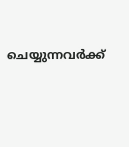ചെയ്യുന്നവർക്ക്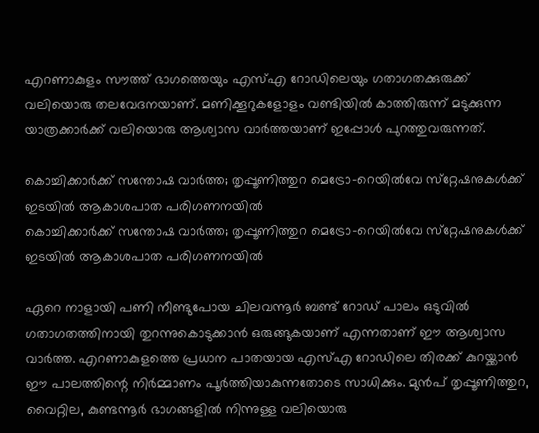എറണാകുളം സൗത്ത് ഭാഗത്തെയും എസ്എ റോഡിലെയും ഗതാഗതക്കുരുക്ക് വലിയൊരു തലവേദനയാണ്. മണിക്കൂറുകളോളം വണ്ടിയിൽ കാത്തിരുന്ന് മടുക്കുന്ന യാത്രക്കാർക്ക് വലിയൊരു ആശ്വാസ വാർത്തയാണ് ഇപ്പോൾ പുറത്തുവരുന്നത്.

കൊച്ചിക്കാർക്ക് സന്തോഷ വാർത്ത; തൃപ്പൂണിത്തുറ മെട്രോ-റെയിൽവേ സ്‌റ്റേഷനുകൾക്ക് ഇടയിൽ ആകാശപാത പരിഗണനയിൽ
കൊച്ചിക്കാർക്ക് സന്തോഷ വാർത്ത; തൃപ്പൂണിത്തുറ മെട്രോ-റെയിൽവേ സ്‌റ്റേഷനുകൾക്ക് ഇടയിൽ ആകാശപാത പരിഗണനയിൽ

ഏറെ നാളായി പണി നീണ്ടുപോയ ചിലവന്നൂർ ബണ്ട് റോഡ് പാലം ഒടുവിൽ ഗതാഗതത്തിനായി തുറന്നുകൊടുക്കാൻ ഒരുങ്ങുകയാണ് എന്നതാണ് ഈ ആശ്വാസ വാർത്ത. എറണാകുളത്തെ പ്രധാന പാതയായ എസ്എ റോഡിലെ തിരക്ക് കുറയ്ക്കാൻ ഈ പാലത്തിന്റെ നിർമ്മാണം പൂർത്തിയാകുന്നതോടെ സാധിക്കും. മുൻപ് തൃപ്പൂണിത്തുറ, വൈറ്റില, കുണ്ടന്നൂർ ഭാഗങ്ങളിൽ നിന്നുള്ള വലിയൊരു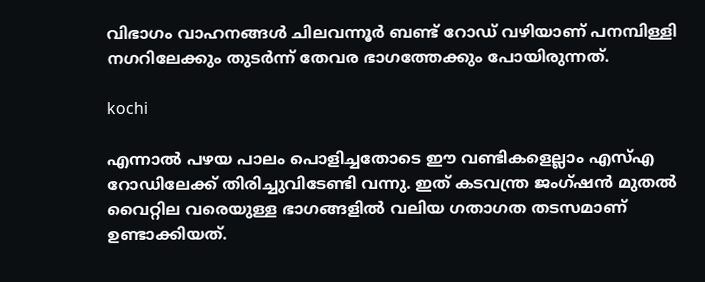വിഭാഗം വാഹനങ്ങൾ ചിലവന്നൂർ ബണ്ട് റോഡ് വഴിയാണ് പനമ്പിള്ളി നഗറിലേക്കും തുടർന്ന് തേവര ഭാഗത്തേക്കും പോയിരുന്നത്.

kochi

എന്നാൽ പഴയ പാലം പൊളിച്ചതോടെ ഈ വണ്ടികളെല്ലാം എസ്എ റോഡിലേക്ക് തിരിച്ചുവിടേണ്ടി വന്നു. ഇത് കടവന്ത്ര ജംഗ്ഷൻ മുതൽ വൈറ്റില വരെയുള്ള ഭാഗങ്ങളിൽ വലിയ ഗതാഗത തടസമാണ് ഉണ്ടാക്കിയത്.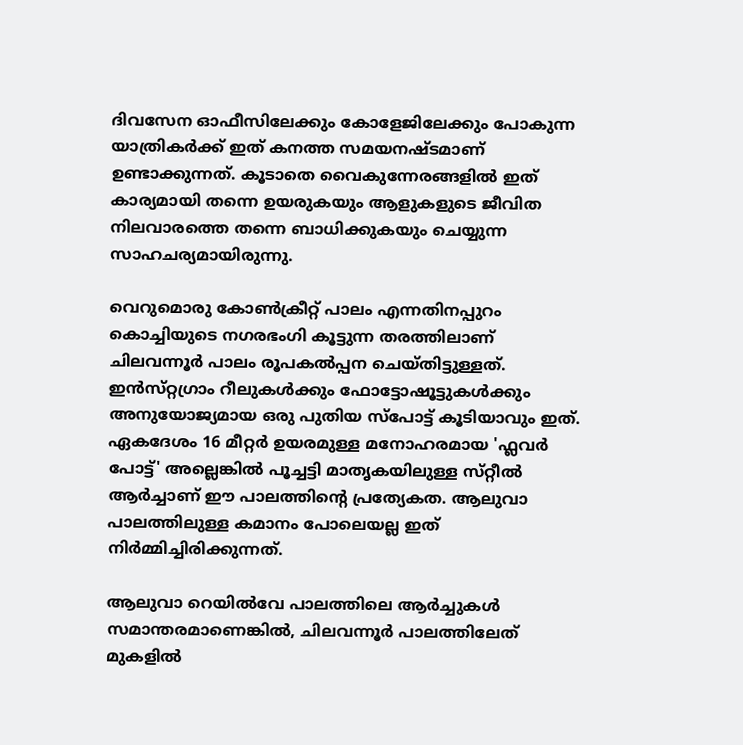ദിവസേന ഓഫീസിലേക്കും കോളേജിലേക്കും പോകുന്ന യാത്രികർക്ക് ഇത് കനത്ത സമയനഷ്‌ടമാണ് ഉണ്ടാക്കുന്നത്. കൂടാതെ വൈകുന്നേരങ്ങളിൽ ഇത് കാര്യമായി തന്നെ ഉയരുകയും ആളുകളുടെ ജീവിത നിലവാരത്തെ തന്നെ ബാധിക്കുകയും ചെയ്യുന്ന സാഹചര്യമായിരുന്നു.

വെറുമൊരു കോൺക്രീറ്റ് പാലം എന്നതിനപ്പുറം കൊച്ചിയുടെ നഗരഭംഗി കൂട്ടുന്ന തരത്തിലാണ് ചിലവന്നൂർ പാലം രൂപകൽപ്പന ചെയ്‌തിട്ടുള്ളത്. ഇൻസ്‌റ്റഗ്രാം റീലുകൾക്കും ഫോട്ടോഷൂട്ടുകൾക്കും അനുയോജ്യമായ ഒരു പുതിയ സ്പോട്ട് കൂടിയാവും ഇത്. ഏകദേശം 16 മീറ്റർ ഉയരമുള്ള മനോഹരമായ 'ഫ്ലവർ പോട്ട്' അല്ലെങ്കിൽ പൂച്ചട്ടി മാതൃകയിലുള്ള സ്‌റ്റീൽ ആർച്ചാണ് ഈ പാലത്തിന്റെ പ്രത്യേകത. ആലുവാ പാലത്തിലുള്ള കമാനം പോലെയല്ല ഇത് നിർമ്മിച്ചിരിക്കുന്നത്.

ആലുവാ റെയിൽവേ പാലത്തിലെ ആർച്ചുകൾ സമാന്തരമാണെങ്കിൽ, ചിലവന്നൂർ പാലത്തിലേത് മുകളിൽ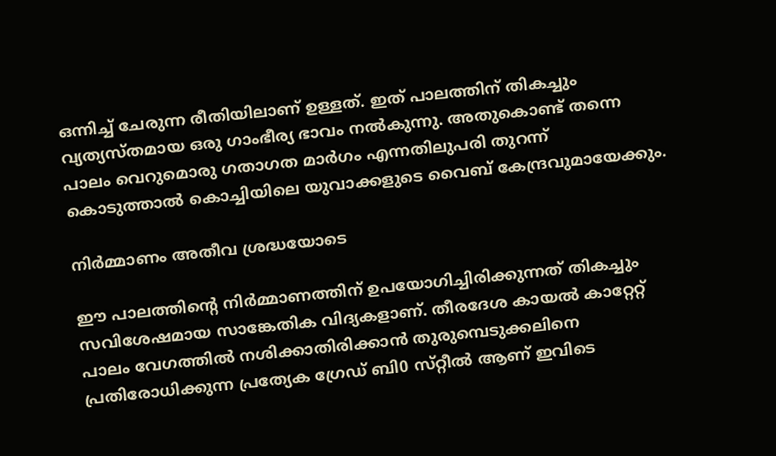ഒന്നിച്ച് ചേരുന്ന രീതിയിലാണ് ഉള്ളത്. ഇത് പാലത്തിന് തികച്ചും വ്യത്യസ്‌തമായ ഒരു ഗാംഭീര്യ ഭാവം നൽകുന്നു. അതുകൊണ്ട് തന്നെ പാലം വെറുമൊരു ഗതാഗത മാർഗം എന്നതിലുപരി തുറന്ന് കൊടുത്താൽ കൊച്ചിയിലെ യുവാക്കളുടെ വൈബ് കേന്ദ്രവുമായേക്കും.

നിർമ്മാണം അതീവ ശ്രദ്ധയോടെ

ഈ പാലത്തിന്റെ നിർമ്മാണത്തിന് ഉപയോഗിച്ചിരിക്കുന്നത് തികച്ചും സവിശേഷമായ സാങ്കേതിക വിദ്യകളാണ്. തീരദേശ കായൽ കാറ്റേറ്റ് പാലം വേഗത്തിൽ നശിക്കാതിരിക്കാൻ തുരുമ്പെടുക്കലിനെ പ്രതിരോധിക്കുന്ന പ്രത്യേക ഗ്രേഡ് ബി0 സ്‌റ്റീൽ ആണ് ഇവിടെ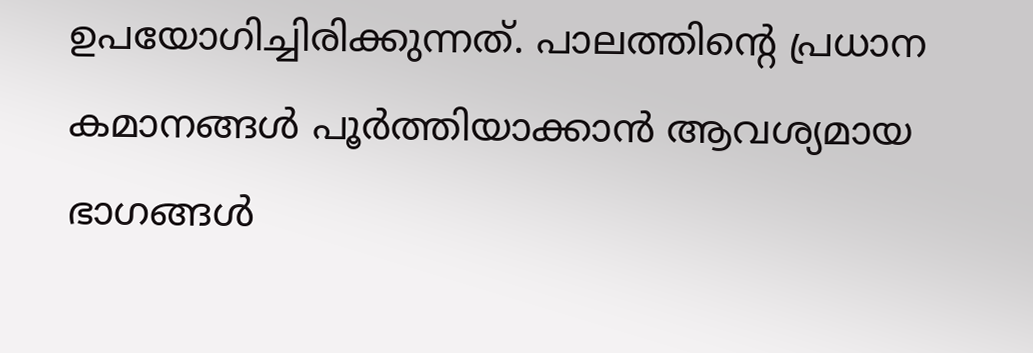ഉപയോഗിച്ചിരിക്കുന്നത്. പാലത്തിന്റെ പ്രധാന കമാനങ്ങൾ പൂർത്തിയാക്കാൻ ആവശ്യമായ ഭാഗങ്ങൾ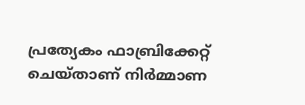പ്രത്യേകം ഫാബ്രിക്കേറ്റ് ചെയ്‌താണ് നിർമ്മാണ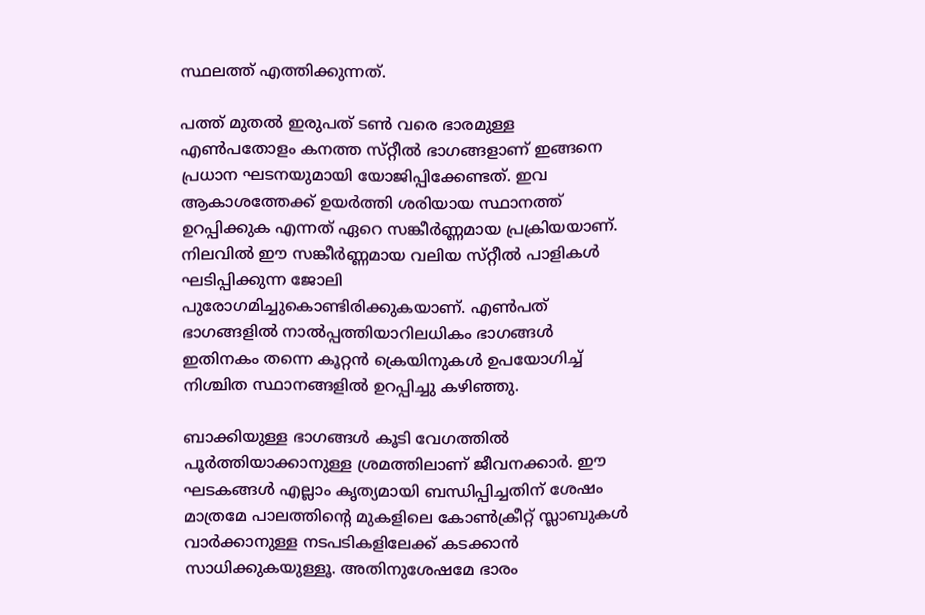സ്ഥലത്ത് എത്തിക്കുന്നത്.

പത്ത് മുതൽ ഇരുപത് ടൺ വരെ ഭാരമുള്ള എൺപതോളം കനത്ത സ്‌റ്റീൽ ഭാഗങ്ങളാണ് ഇങ്ങനെ പ്രധാന ഘടനയുമായി യോജിപ്പിക്കേണ്ടത്. ഇവ ആകാശത്തേക്ക് ഉയർത്തി ശരിയായ സ്ഥാനത്ത് ഉറപ്പിക്കുക എന്നത് ഏറെ സങ്കീർണ്ണമായ പ്രക്രിയയാണ്. നിലവിൽ ഈ സങ്കീർണ്ണമായ വലിയ സ്‌റ്റീൽ പാളികൾ ഘടിപ്പിക്കുന്ന ജോലി പുരോഗമിച്ചുകൊണ്ടിരിക്കുകയാണ്. എൺപത് ഭാഗങ്ങളിൽ നാൽപ്പത്തിയാറിലധികം ഭാഗങ്ങൾ ഇതിനകം തന്നെ കൂറ്റൻ ക്രെയിനുകൾ ഉപയോഗിച്ച് നിശ്ചിത സ്ഥാനങ്ങളിൽ ഉറപ്പിച്ചു കഴിഞ്ഞു.

ബാക്കിയുള്ള ഭാഗങ്ങൾ കൂടി വേഗത്തിൽ പൂർത്തിയാക്കാനുള്ള ശ്രമത്തിലാണ് ജീവനക്കാർ. ഈ ഘടകങ്ങൾ എല്ലാം കൃത്യമായി ബന്ധിപ്പിച്ചതിന് ശേഷം മാത്രമേ പാലത്തിന്റെ മുകളിലെ കോൺക്രീറ്റ് സ്ലാബുകൾ വാർക്കാനുള്ള നടപടികളിലേക്ക് കടക്കാൻ സാധിക്കുകയുള്ളൂ. അതിനുശേഷമേ ഭാരം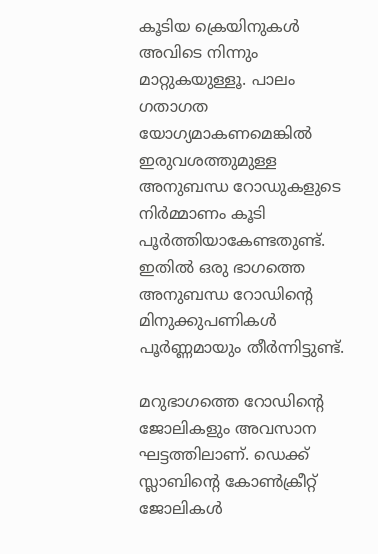കൂടിയ ക്രെയിനുകൾ അവിടെ നിന്നും മാറ്റുകയുള്ളൂ. പാലം ഗതാഗത യോഗ്യമാകണമെങ്കിൽ ഇരുവശത്തുമുള്ള അനുബന്ധ റോഡുകളുടെ നിർമ്മാണം കൂടി പൂർത്തിയാകേണ്ടതുണ്ട്. ഇതിൽ ഒരു ഭാഗത്തെ അനുബന്ധ റോഡിന്റെ മിനുക്കുപണികൾ പൂർണ്ണമായും തീർന്നിട്ടുണ്ട്.

മറുഭാഗത്തെ റോഡിന്റെ ജോലികളും അവസാന ഘട്ടത്തിലാണ്. ഡെക്ക് സ്ലാബിന്റെ കോൺക്രീറ്റ് ജോലികൾ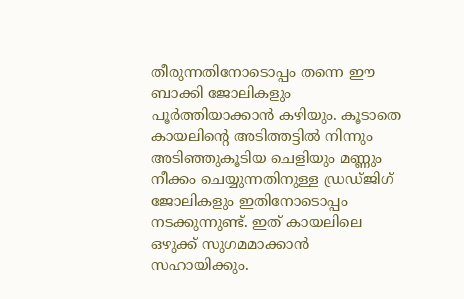തീരുന്നതിനോടൊപ്പം തന്നെ ഈ ബാക്കി ജോലികളും പൂർത്തിയാക്കാൻ കഴിയും. കൂടാതെ കായലിന്റെ അടിത്തട്ടിൽ നിന്നും അടിഞ്ഞുകൂടിയ ചെളിയും മണ്ണും നീക്കം ചെയ്യുന്നതിനുള്ള ഡ്രഡ്‌ജിഗ് ജോലികളും ഇതിനോടൊപ്പം നടക്കുന്നുണ്ട്. ഇത് കായലിലെ ഒഴുക്ക് സുഗമമാക്കാൻ സഹായിക്കും.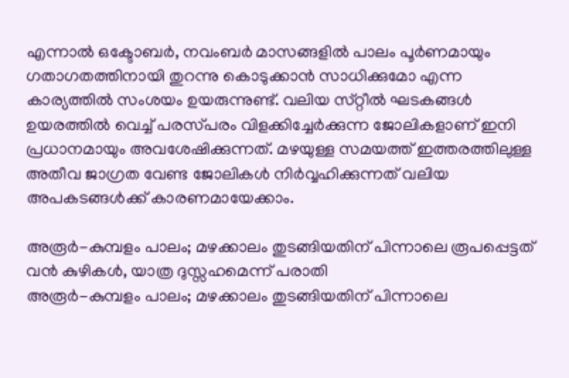എന്നാൽ ഒക്ടോബർ, നവംബർ മാസങ്ങളിൽ പാലം പൂർണമായും ഗതാഗതത്തിനായി തുറന്നു കൊടുക്കാൻ സാധിക്കുമോ എന്ന കാര്യത്തിൽ സംശയം ഉയരുന്നുണ്ട്. വലിയ സ്‌റ്റീൽ ഘടകങ്ങൾ ഉയരത്തിൽ വെച്ച് പരസ്‌പരം വിളക്കിച്ചേർക്കുന്ന ജോലികളാണ് ഇനി പ്രധാനമായും അവശേഷിക്കുന്നത്. മഴയുള്ള സമയത്ത് ഇത്തരത്തിലുള്ള അതീവ ജാഗ്രത വേണ്ട ജോലികൾ നിർവ്വഹിക്കുന്നത് വലിയ അപകടങ്ങൾക്ക് കാരണമായേക്കാം.

അരൂർ-കുമ്പളം പാലം; മഴക്കാലം തുടങ്ങിയതിന് പിന്നാലെ രൂപപ്പെട്ടത് വൻ കുഴികൾ, യാത്ര ദുസ്സഹമെന്ന് പരാതി
അരൂർ-കുമ്പളം പാലം; മഴക്കാലം തുടങ്ങിയതിന് പിന്നാലെ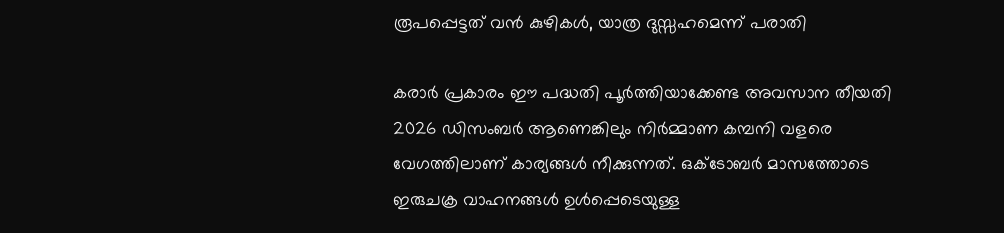രൂപപ്പെട്ടത് വൻ കുഴികൾ, യാത്ര ദുസ്സഹമെന്ന് പരാതി

കരാർ പ്രകാരം ഈ പദ്ധതി പൂർത്തിയാക്കേണ്ട അവസാന തീയതി 2026 ഡിസംബർ ആണെങ്കിലും നിർമ്മാണ കമ്പനി വളരെ വേഗത്തിലാണ് കാര്യങ്ങൾ നീക്കുന്നത്. ഒക്ടോബർ മാസത്തോടെ ഇരുചക്ര വാഹനങ്ങൾ ഉൾപ്പെടെയുള്ള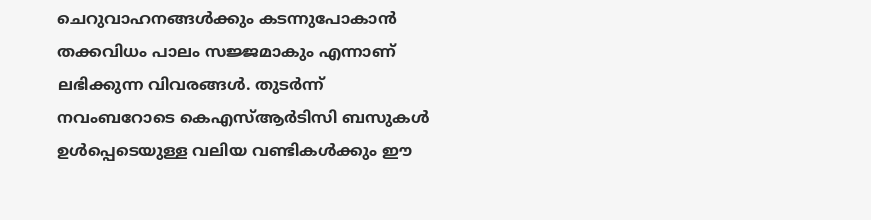ചെറുവാഹനങ്ങൾക്കും കടന്നുപോകാൻ തക്കവിധം പാലം സജ്ജമാകും എന്നാണ് ലഭിക്കുന്ന വിവരങ്ങൾ. തുടർന്ന് നവംബറോടെ കെഎസ്ആർടിസി ബസുകൾ ഉൾപ്പെടെയുള്ള വലിയ വണ്ടികൾക്കും ഈ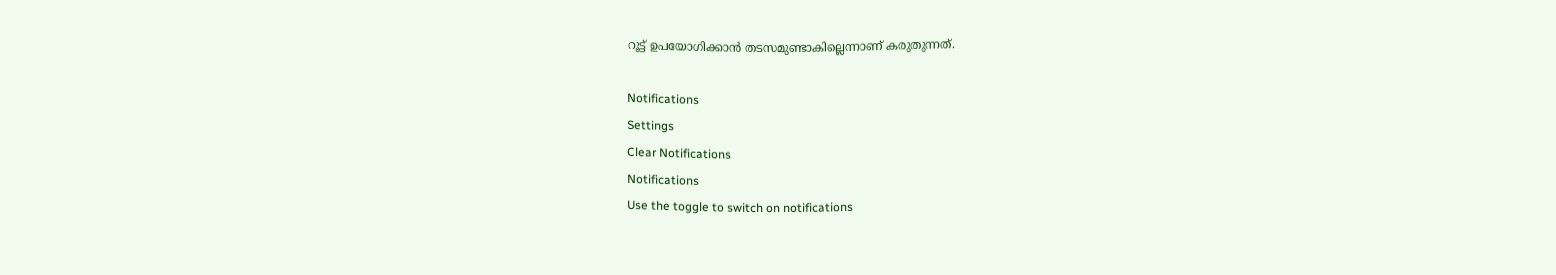റൂട്ട് ഉപയോഗിക്കാൻ തടസമുണ്ടാകില്ലെന്നാണ് കരുതുന്നത്.

Notifications
Settings
Clear Notifications
Notifications
Use the toggle to switch on notifications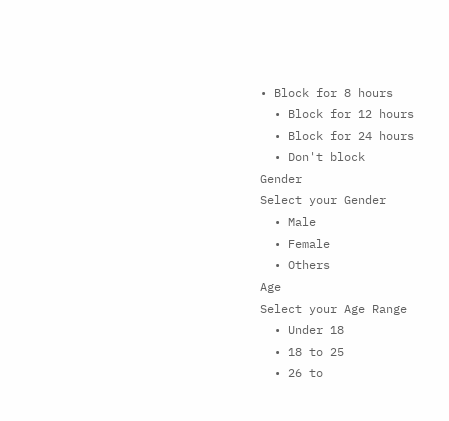• Block for 8 hours
  • Block for 12 hours
  • Block for 24 hours
  • Don't block
Gender
Select your Gender
  • Male
  • Female
  • Others
Age
Select your Age Range
  • Under 18
  • 18 to 25
  • 26 to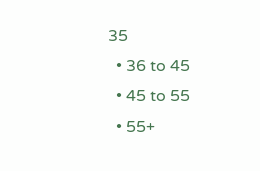35
  • 36 to 45
  • 45 to 55
  • 55+